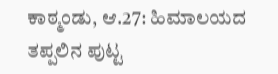ಕಾಠ್ಮಂಡು, ಆ.27: ಹಿಮಾಲಯದ ತಪ್ಪಲಿನ ಪುಟ್ಟ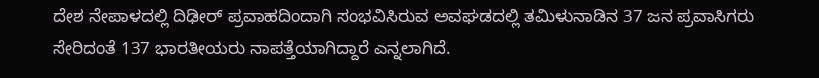ದೇಶ ನೇಪಾಳದಲ್ಲಿ ದಿಢೀರ್ ಪ್ರವಾಹದಿಂದಾಗಿ ಸಂಭವಿಸಿರುವ ಅವಘಡದಲ್ಲಿ ತಮಿಳುನಾಡಿನ 37 ಜನ ಪ್ರವಾಸಿಗರು ಸೇರಿದಂತೆ 137 ಭಾರತೀಯರು ನಾಪತ್ತೆಯಾಗಿದ್ದಾರೆ ಎನ್ನಲಾಗಿದೆ.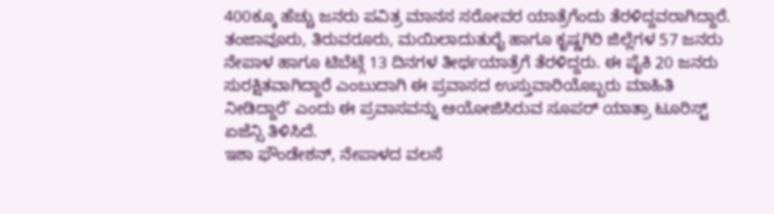400ಕ್ಕೂ ಹೆಚ್ಚು ಜನರು ಪವಿತ್ರ ಮಾನಸ ಸರೋವರ ಯಾತ್ರೆಗೆಂದು ತೆರಳಿದ್ದವರಾಗಿದ್ದಾರೆ.
ತಂಜಾವೂರು, ತಿರುವರೂರು, ಮಯಿಲಾದುತುರೈ ಹಾಗೂ ಕೃಷ್ಣಗಿರಿ ಜಿಲ್ಲೆಗಳ 57 ಜನರು ನೇಪಾಳ ಹಾಗೂ ಟಿಬೆಟ್ಗೆ 13 ದಿನಗಳ ತೀರ್ಥಯಾತ್ರೆಗೆ ತೆರಳಿದ್ದರು. ಈ ಪೈಕಿ 20 ಜನರು ಸುರಕ್ಷಿತವಾಗಿದ್ದಾರೆ ಎಂಬುದಾಗಿ ಈ ಪ್ರವಾಸದ ಉಸ್ತುವಾರಿಯೊಬ್ಬರು ಮಾಹಿತಿ ನೀಡಿದ್ದಾರೆ’ ಎಂದು ಈ ಪ್ರವಾಸವನ್ನು ಆಯೋಜಿಸಿರುವ ಸೂಪರ್ ಯಾತ್ರಾ ಟೂರಿಸ್ಟ್ ಏಜೆನ್ಸಿ ತಿಳಿಸಿದೆ.
ಇಶಾ ಫೌಂಡೇಶನ್, ನೇಪಾಳದ ವಲಸೆ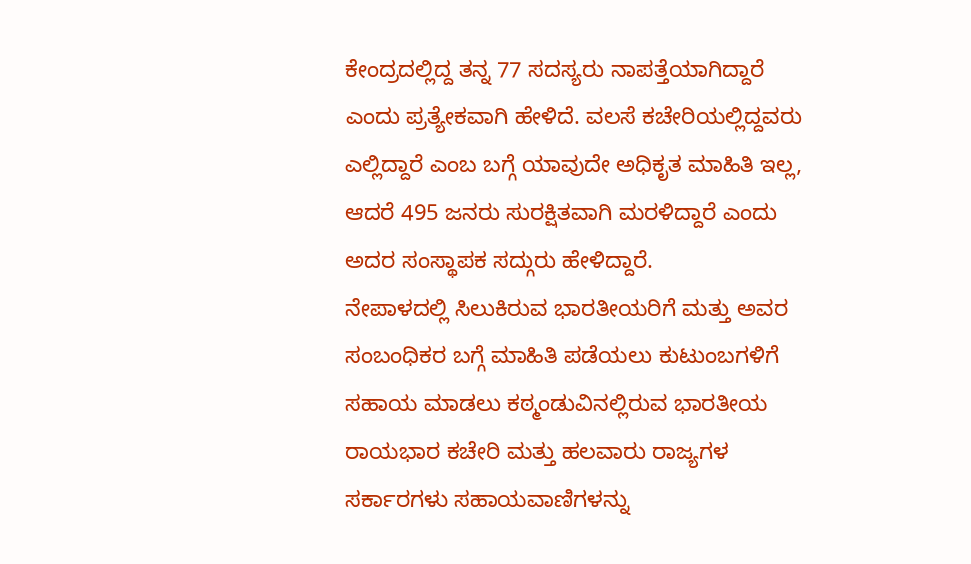ಕೇಂದ್ರದಲ್ಲಿದ್ದ ತನ್ನ 77 ಸದಸ್ಯರು ನಾಪತ್ತೆಯಾಗಿದ್ದಾರೆ ಎಂದು ಪ್ರತ್ಯೇಕವಾಗಿ ಹೇಳಿದೆ. ವಲಸೆ ಕಚೇರಿಯಲ್ಲಿದ್ದವರು ಎಲ್ಲಿದ್ದಾರೆ ಎಂಬ ಬಗ್ಗೆ ಯಾವುದೇ ಅಧಿಕೃತ ಮಾಹಿತಿ ಇಲ್ಲ, ಆದರೆ 495 ಜನರು ಸುರಕ್ಷಿತವಾಗಿ ಮರಳಿದ್ದಾರೆ ಎಂದು ಅದರ ಸಂಸ್ಥಾಪಕ ಸದ್ಗುರು ಹೇಳಿದ್ದಾರೆ.
ನೇಪಾಳದಲ್ಲಿ ಸಿಲುಕಿರುವ ಭಾರತೀಯರಿಗೆ ಮತ್ತು ಅವರ ಸಂಬಂಧಿಕರ ಬಗ್ಗೆ ಮಾಹಿತಿ ಪಡೆಯಲು ಕುಟುಂಬಗಳಿಗೆ ಸಹಾಯ ಮಾಡಲು ಕಠ್ಮಂಡುವಿನಲ್ಲಿರುವ ಭಾರತೀಯ ರಾಯಭಾರ ಕಚೇರಿ ಮತ್ತು ಹಲವಾರು ರಾಜ್ಯಗಳ ಸರ್ಕಾರಗಳು ಸಹಾಯವಾಣಿಗಳನ್ನು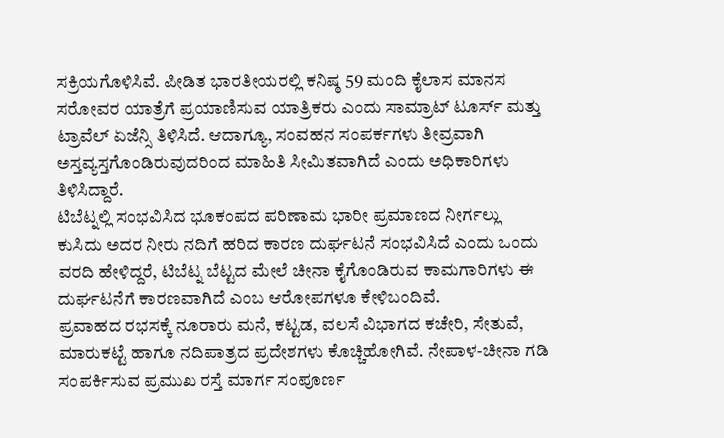ಸಕ್ರಿಯಗೊಳಿಸಿವೆ. ಪೀಡಿತ ಭಾರತೀಯರಲ್ಲಿ ಕನಿಷ್ಠ 59 ಮಂದಿ ಕೈಲಾಸ ಮಾನಸ ಸರೋವರ ಯಾತ್ರೆಗೆ ಪ್ರಯಾಣಿಸುವ ಯಾತ್ರಿಕರು ಎಂದು ಸಾಮ್ರಾಟ್ ಟೂರ್ಸ್ ಮತ್ತು ಟ್ರಾವೆಲ್ ಏಜೆನ್ಸಿ ತಿಳಿಸಿದೆ. ಆದಾಗ್ಯೂ, ಸಂವಹನ ಸಂಪರ್ಕಗಳು ತೀವ್ರವಾಗಿ ಅಸ್ತವ್ಯಸ್ತಗೊಂಡಿರುವುದರಿಂದ ಮಾಹಿತಿ ಸೀಮಿತವಾಗಿದೆ ಎಂದು ಅಧಿಕಾರಿಗಳು ತಿಳಿಸಿದ್ದಾರೆ.
ಟಿಬೆಟ್ನಲ್ಲಿ ಸಂಭವಿಸಿದ ಭೂಕಂಪದ ಪರಿಣಾಮ ಭಾರೀ ಪ್ರಮಾಣದ ನೀರ್ಗಲ್ಲು ಕುಸಿದು ಅದರ ನೀರು ನದಿಗೆ ಹರಿದ ಕಾರಣ ದುರ್ಘಟನೆ ಸಂಭವಿಸಿದೆ ಎಂದು ಒಂದು ವರದಿ ಹೇಳಿದ್ದರೆ, ಟಿಬೆಟ್ನ ಬೆಟ್ಟದ ಮೇಲೆ ಚೀನಾ ಕೈಗೊಂಡಿರುವ ಕಾಮಗಾರಿಗಳು ಈ ದುರ್ಘಟನೆಗೆ ಕಾರಣವಾಗಿದೆ ಎಂಬ ಆರೋಪಗಳೂ ಕೇಳಿಬಂದಿವೆ.
ಪ್ರವಾಹದ ರಭಸಕ್ಕೆ ನೂರಾರು ಮನೆ, ಕಟ್ಟಡ, ವಲಸೆ ವಿಭಾಗದ ಕಚೇರಿ, ಸೇತುವೆ, ಮಾರುಕಟ್ಟೆ ಹಾಗೂ ನದಿಪಾತ್ರದ ಪ್ರದೇಶಗಳು ಕೊಚ್ಚಿಹೋಗಿವೆ. ನೇಪಾಳ-ಚೀನಾ ಗಡಿ ಸಂಪರ್ಕಿಸುವ ಪ್ರಮುಖ ರಸ್ತೆ ಮಾರ್ಗ ಸಂಪೂರ್ಣ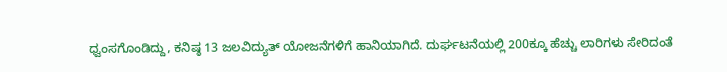ಧ್ವಂಸಗೊಂಡಿದ್ದು, ಕನಿಷ್ಠ 13 ಜಲವಿದ್ಯುತ್ ಯೋಜನೆಗಳಿಗೆ ಹಾನಿಯಾಗಿದೆ. ದುರ್ಘಟನೆಯಲ್ಲಿ 200ಕ್ಕೂ ಹೆಚ್ಚು ಲಾರಿಗಳು ಸೇರಿದಂತೆ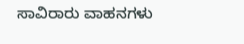ಸಾವಿರಾರು ವಾಹನಗಳು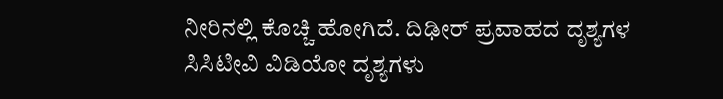ನೀರಿನಲ್ಲಿ ಕೊಚ್ಚಿ ಹೋಗಿದೆ. ದಿಢೀರ್ ಪ್ರವಾಹದ ದೃಶ್ಯಗಳ ಸಿಸಿಟೀವಿ ವಿಡಿಯೋ ದೃಶ್ಯಗಳು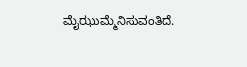ಮೈಝುಮ್ಮೆನಿಸುವಂತಿದೆ.